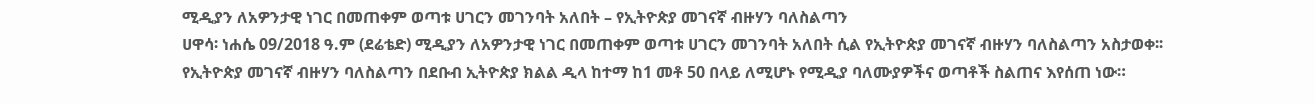ሚዲያን ለአዎንታዊ ነገር በመጠቀም ወጣቱ ሀገርን መገንባት አለበት – የኢትዮጵያ መገናኛ ብዙሃን ባለስልጣን
ሀዋሳ፡ ነሐሴ 09/2018 ዓ.ም (ደሬቴድ) ሚዲያን ለአዎንታዊ ነገር በመጠቀም ወጣቱ ሀገርን መገንባት አለበት ሲል የኢትዮጵያ መገናኛ ብዙሃን ባለስልጣን አስታወቀ፡፡
የኢትዮጵያ መገናኛ ብዙሃን ባለስልጣን በደቡብ ኢትዮጵያ ክልል ዲላ ከተማ ከ1 መቶ 50 በላይ ለሚሆኑ የሚዲያ ባለሙያዎችና ወጣቶች ስልጠና እየሰጠ ነው።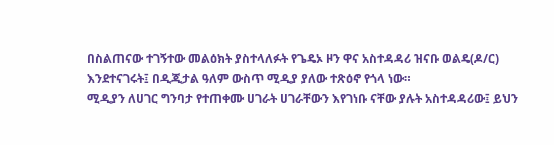በስልጠናው ተገኝተው መልዕክት ያስተላለፉት የጌዴኦ ዞን ዋና አስተዳዳሪ ዝናቡ ወልዴ(ዶ/ር) እንደተናገሩት፤ በዲጂታል ዓለም ውስጥ ሚዲያ ያለው ተጽዕኖ የጎላ ነው።
ሚዲያን ለሀገር ግንባታ የተጠቀሙ ሀገራት ሀገራቸውን እየገነቡ ናቸው ያሉት አስተዳዳሪው፤ ይህን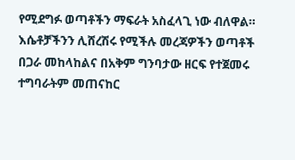የሚደግፉ ወጣቶችን ማፍራት አስፈላጊ ነው ብለዋል።
እሴቶቻችንን ሊሸረሽሩ የሚችሉ መረጃዎችን ወጣቶች በጋራ መከላከልና በአቅም ግንባታው ዘርፍ የተጀመሩ ተግባራትም መጠናከር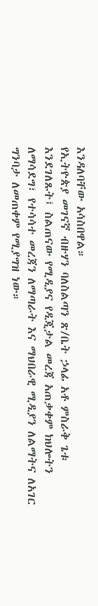እንዳለባቸው አሳስበዋል።
የኢትዮጵያ መገናኛ ብዙሃን ባለስልጣን ጽ/ቤት ኃላፊ አቶ ምስራቅ ጌቱ እንደገለጹት፤ ስልጠናው የሚዲያና የዲጂታል መረጃ አጠቃቀም ክህሎትን ለማሳደግ፣ የተሳሳተ መረጃን ለማጣራት እና ማህበራዊ ሚዲያን ለልማትና ለአገር ግንባታ ለመጠቀም የሚያግዝ ነው።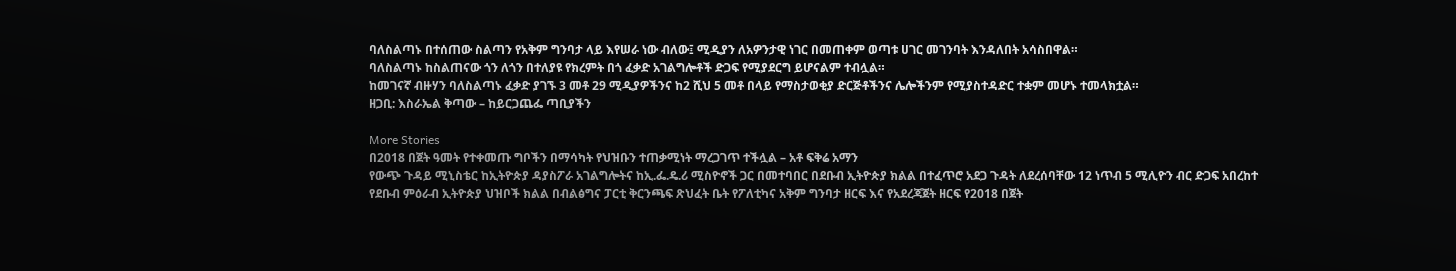ባለስልጣኑ በተሰጠው ስልጣን የአቅም ግንባታ ላይ እየሠራ ነው ብለው፤ ሚዲያን ለአዎንታዊ ነገር በመጠቀም ወጣቱ ሀገር መገንባት እንዳለበት አሳስበዋል።
ባለስልጣኑ ከስልጠናው ጎን ለጎን በተለያዩ የክረምት በጎ ፈቃድ አገልግሎቶች ድጋፍ የሚያደርግ ይሆናልም ተብሏል።
ከመገናኛ ብዙሃን ባለስልጣኑ ፈቃድ ያገኙ 3 መቶ 29 ሚዲያዎችንና ከ2 ሺህ 5 መቶ በላይ የማስታወቂያ ድርጅቶችንና ሌሎችንም የሚያስተዳድር ተቋም መሆኑ ተመላክቷል።
ዘጋቢ: እስራኤል ቅጣው – ከይርጋጨፌ ጣቢያችን

More Stories
በ2018 በጀት ዓመት የተቀመጡ ግቦችን በማሳካት የህዝቡን ተጠቃሚነት ማረጋገጥ ተችሏል – አቶ ፍቅሬ አማን
የውጭ ጉዳይ ሚኒስቴር ከኢትዮጵያ ዳያስፖራ አገልግሎትና ከኢ.ፌ.ዴ.ሪ ሚስዮኖች ጋር በመተባበር በደቡብ ኢትዮጵያ ክልል በተፈጥሮ አደጋ ጉዳት ለደረሰባቸው 12 ነጥብ 5 ሚሊዮን ብር ድጋፍ አበረከተ
የደቡብ ምዕራብ ኢትዮጵያ ህዝቦች ክልል በብልፅግና ፓርቲ ቅርንጫፍ ጽህፈት ቤት የፖለቲካና አቅም ግንባታ ዘርፍ እና የአደረጃጀት ዘርፍ የ2018 በጀት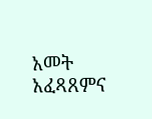አመት አፈጻጸምና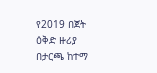የ2019 በጀት ዕቅድ ዙሪያ በታርጫ ከተማ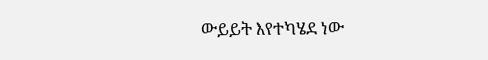ውይይት እየተካሄደ ነው